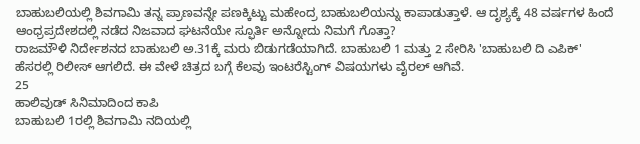ಬಾಹುಬಲಿಯಲ್ಲಿ ಶಿವಗಾಮಿ ತನ್ನ ಪ್ರಾಣವನ್ನೇ ಪಣಕ್ಕಿಟ್ಟು ಮಹೇಂದ್ರ ಬಾಹುಬಲಿಯನ್ನು ಕಾಪಾಡುತ್ತಾಳೆ. ಆ ದೃಶ್ಯಕ್ಕೆ 48 ವರ್ಷಗಳ ಹಿಂದೆ ಆಂಧ್ರಪ್ರದೇಶದಲ್ಲಿ ನಡೆದ ನಿಜವಾದ ಘಟನೆಯೇ ಸ್ಫೂರ್ತಿ ಅನ್ನೋದು ನಿಮಗೆ ಗೊತ್ತಾ?
ರಾಜಮೌಳಿ ನಿರ್ದೇಶನದ ಬಾಹುಬಲಿ ಅ.31ಕ್ಕೆ ಮರು ಬಿಡುಗಡೆಯಾಗಿದೆ. ಬಾಹುಬಲಿ 1 ಮತ್ತು 2 ಸೇರಿಸಿ 'ಬಾಹುಬಲಿ ದಿ ಎಪಿಕ್' ಹೆಸರಲ್ಲಿ ರಿಲೀಸ್ ಆಗಲಿದೆ. ಈ ವೇಳೆ ಚಿತ್ರದ ಬಗ್ಗೆ ಕೆಲವು ಇಂಟರೆಸ್ಟಿಂಗ್ ವಿಷಯಗಳು ವೈರಲ್ ಆಗಿವೆ.
25
ಹಾಲಿವುಡ್ ಸಿನಿಮಾದಿಂದ ಕಾಪಿ
ಬಾಹುಬಲಿ 1ರಲ್ಲಿ ಶಿವಗಾಮಿ ನದಿಯಲ್ಲಿ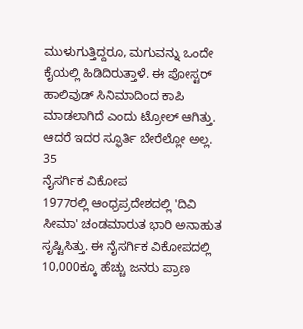ಮುಳುಗುತ್ತಿದ್ದರೂ, ಮಗುವನ್ನು ಒಂದೇ ಕೈಯಲ್ಲಿ ಹಿಡಿದಿರುತ್ತಾಳೆ. ಈ ಪೋಸ್ಟರ್ ಹಾಲಿವುಡ್ ಸಿನಿಮಾದಿಂದ ಕಾಪಿ ಮಾಡಲಾಗಿದೆ ಎಂದು ಟ್ರೋಲ್ ಆಗಿತ್ತು. ಆದರೆ ಇದರ ಸ್ಫೂರ್ತಿ ಬೇರೆಲ್ಲೋ ಅಲ್ಲ.
35
ನೈಸರ್ಗಿಕ ವಿಕೋಪ
1977ರಲ್ಲಿ ಆಂಧ್ರಪ್ರದೇಶದಲ್ಲಿ 'ದಿವಿ ಸೀಮಾ' ಚಂಡಮಾರುತ ಭಾರಿ ಅನಾಹುತ ಸೃಷ್ಟಿಸಿತ್ತು. ಈ ನೈಸರ್ಗಿಕ ವಿಕೋಪದಲ್ಲಿ 10,000ಕ್ಕೂ ಹೆಚ್ಚು ಜನರು ಪ್ರಾಣ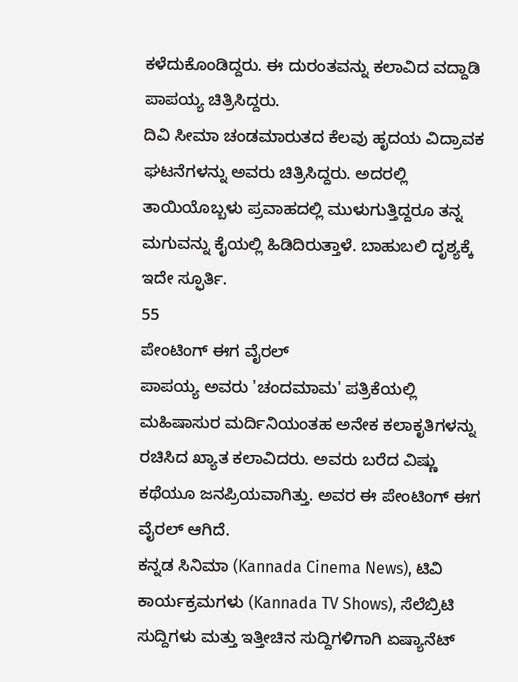ಕಳೆದುಕೊಂಡಿದ್ದರು. ಈ ದುರಂತವನ್ನು ಕಲಾವಿದ ವದ್ದಾಡಿ ಪಾಪಯ್ಯ ಚಿತ್ರಿಸಿದ್ದರು.
ದಿವಿ ಸೀಮಾ ಚಂಡಮಾರುತದ ಕೆಲವು ಹೃದಯ ವಿದ್ರಾವಕ ಘಟನೆಗಳನ್ನು ಅವರು ಚಿತ್ರಿಸಿದ್ದರು. ಅದರಲ್ಲಿ ತಾಯಿಯೊಬ್ಬಳು ಪ್ರವಾಹದಲ್ಲಿ ಮುಳುಗುತ್ತಿದ್ದರೂ ತನ್ನ ಮಗುವನ್ನು ಕೈಯಲ್ಲಿ ಹಿಡಿದಿರುತ್ತಾಳೆ. ಬಾಹುಬಲಿ ದೃಶ್ಯಕ್ಕೆ ಇದೇ ಸ್ಫೂರ್ತಿ.
55
ಪೇಂಟಿಂಗ್ ಈಗ ವೈರಲ್
ಪಾಪಯ್ಯ ಅವರು 'ಚಂದಮಾಮ' ಪತ್ರಿಕೆಯಲ್ಲಿ ಮಹಿಷಾಸುರ ಮರ್ದಿನಿಯಂತಹ ಅನೇಕ ಕಲಾಕೃತಿಗಳನ್ನು ರಚಿಸಿದ ಖ್ಯಾತ ಕಲಾವಿದರು. ಅವರು ಬರೆದ ವಿಷ್ಣು ಕಥೆಯೂ ಜನಪ್ರಿಯವಾಗಿತ್ತು. ಅವರ ಈ ಪೇಂಟಿಂಗ್ ಈಗ ವೈರಲ್ ಆಗಿದೆ.
ಕನ್ನಡ ಸಿನಿಮಾ (Kannada Cinema News), ಟಿವಿ ಕಾರ್ಯಕ್ರಮಗಳು (Kannada TV Shows), ಸೆಲೆಬ್ರಿಟಿ ಸುದ್ದಿಗಳು ಮತ್ತು ಇತ್ತೀಚಿನ ಸುದ್ದಿಗಳಿಗಾಗಿ ಏಷ್ಯಾನೆಟ್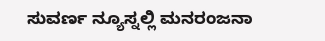ಸುವರ್ಣ ನ್ಯೂಸ್ನಲ್ಲಿ ಮನರಂಜನಾ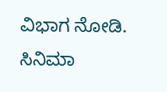ವಿಭಾಗ ನೋಡಿ. ಸಿನಿಮಾ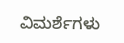ವಿಮರ್ಶೆಗಳು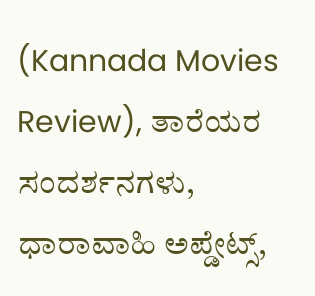(Kannada Movies Review), ತಾರೆಯರ ಸಂದರ್ಶನಗಳು, ಧಾರಾವಾಹಿ ಅಪ್ಡೇಟ್ಸ್,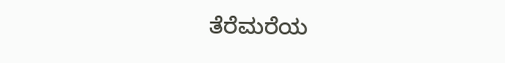ತೆರೆಮರೆಯ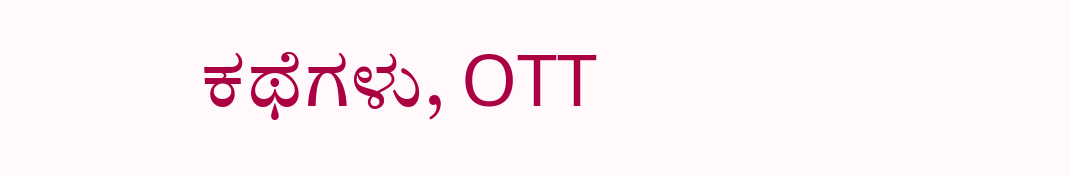ಕಥೆಗಳು, OTT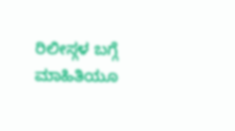ರಿಲೀಸ್ಗಳ ಬಗ್ಗೆ ಮಾಹಿತಿಯೂ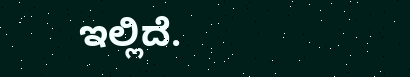ಇಲ್ಲಿದೆ.